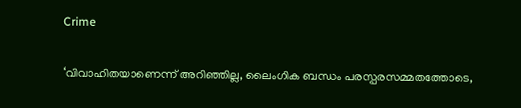Crime

‘വിവാഹിതയാണെന്ന് അറിഞ്ഞില്ല, ലൈംഗിക ബന്ധം പരസ്പരസമ്മതത്തോടെ,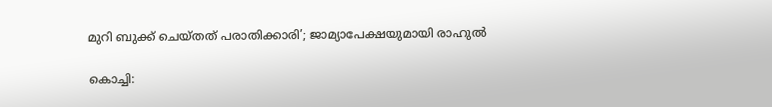മുറി ബുക്ക് ചെയ്തത് പരാതിക്കാരി’; ജാമ്യാപേക്ഷയുമായി രാഹുല്‍

കൊച്ചി: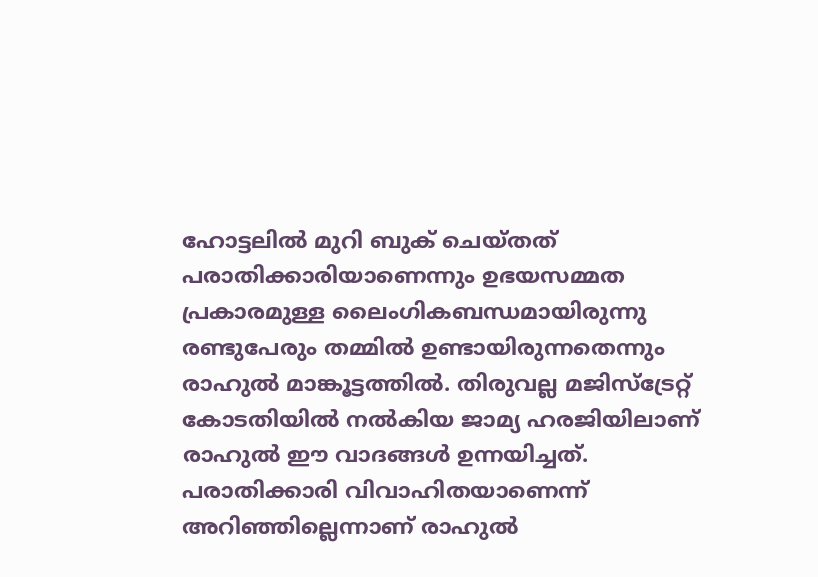ഹോട്ടലിൽ മുറി ബുക് ചെയ്തത് പരാതിക്കാരിയാണെന്നും ഉഭയസമ്മത പ്രകാരമുള്ള ലൈംഗികബന്ധമായിരുന്നു രണ്ടുപേരും തമ്മിൽ ഉണ്ടായിരുന്നതെന്നും രാഹുൽ മാങ്കൂട്ടത്തിൽ. തിരുവല്ല മജിസ്ട്രേറ്റ് കോടതിയിൽ നൽകിയ ജാമ്യ ഹരജിയിലാണ് രാഹുൽ ഈ വാദങ്ങൾ ഉന്നയിച്ചത്. പരാതിക്കാരി വിവാഹിതയാണെന്ന് അറിഞ്ഞില്ലെന്നാണ് രാഹുല്‍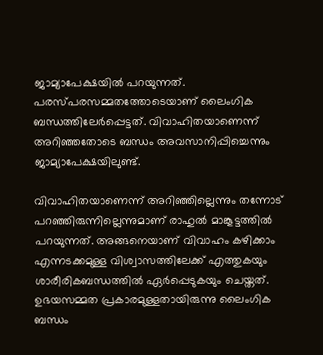ജാമ്യാപേക്ഷയില്‍ പറയുന്നത്. പരസ്പരസമ്മതത്തോടെയാണ് ലൈംഗിക ബന്ധത്തിലേര്‍പ്പെട്ടത്. വിവാഹിതയാണെന്ന് അറിഞ്ഞതോടെ ബന്ധം അവസാനിപ്പിച്ചെന്നും ജാമ്യാപേക്ഷയിലുണ്ട്.

വിവാഹിതയാണെന്ന് അറിഞ്ഞില്ലെന്നും തന്നോട് പറഞ്ഞിരുന്നില്ലെന്നുമാണ് രാഹുല്‍ മാങ്കൂട്ടത്തില്‍ പറയുന്നത്. അങ്ങനെയാണ് വിവാഹം കഴിക്കാം എന്നടക്കമുള്ള വിശ്വാസത്തിലേക്ക് എത്തുകയും ശാരീരികബന്ധത്തില്‍ ഏർപ്പെടുകയും ചെയ്തത്. ഉഭയസമ്മത പ്രകാരമുള്ളതായിരുന്നു ലൈംഗിക ബന്ധം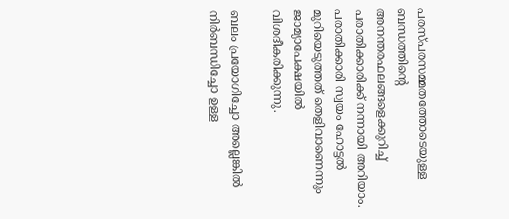പരസ്പരസമ്മതത്തോടെയുള്ള ബന്ധത്തിന്‍റെ അനന്തരഫലങ്ങളെക്കുറിച്ച് പരാതിക്കാരിക്ക് നന്നായി അറിയാം. പരാതിക്കാരി സ്വയം ഹോട്ടല്‍ മുറിയെടുത്തത് തെളിവാണെന്നും ജാമ്യാപേക്ഷയില്‍ വിശദീകരിക്കുന്നു.

ബലം പ്രയോഗിച്ചോ അല്ലെങ്കിൽ നിർബന്ധിച്ചോ ഉള്ള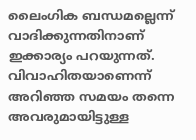ലൈംഗിക ബന്ധമല്ലെന്ന് വാദിക്കുന്നതിനാണ് ഇക്കാര്യം പറയുന്നത്. വിവാഹിതയാണെന്ന് അറിഞ്ഞ സമയം തന്നെ അവരുമായിട്ടുള്ള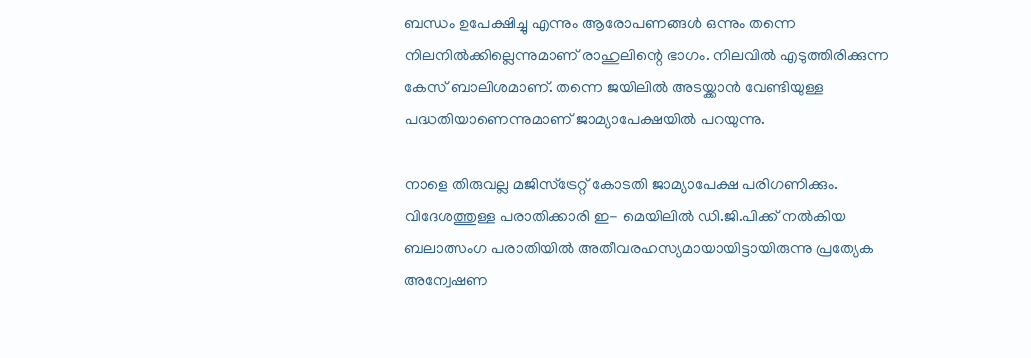ബന്ധം ഉപേക്ഷിച്ചു എന്നും ആരോപണങ്ങൾ ഒന്നും തന്നെ നിലനിൽക്കില്ലെന്നുമാണ് രാഹുലിന്റെ ഭാഗം. നിലവിൽ എടുത്തിരിക്കുന്ന കേസ് ബാലിശമാണ്. തന്നെ ജയിലിൽ അടയ്ക്കാൻ വേണ്ടിയുള്ള പദ്ധതിയാണെന്നുമാണ് ജാമ്യാപേക്ഷയിൽ പറയുന്നു.

നാളെ തിരുവല്ല മജിസ്ട്രേറ്റ് കോടതി ജാമ്യാപേക്ഷ പരിഗണിക്കും. വിദേശത്തുള്ള പരാതിക്കാരി ഇ- മെയിലിൽ ഡി.ജി.പിക്ക് നൽകിയ ബലാത്സംഗ പരാതിയിൽ അതീവരഹസ്യമായായിട്ടായിരുന്നു പ്രത്യേക അന്വേഷണ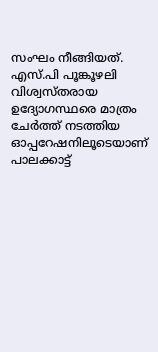സംഘം നീങ്ങിയത്. എസ്.പി പൂങ്കൂഴലി വിശ്വസ്തരായ ഉദ്യോഗസ്ഥരെ മാത്രം ചേർത്ത് നടത്തിയ ഓപ്പറേഷനിലൂടെയാണ് പാലക്കാട്ട്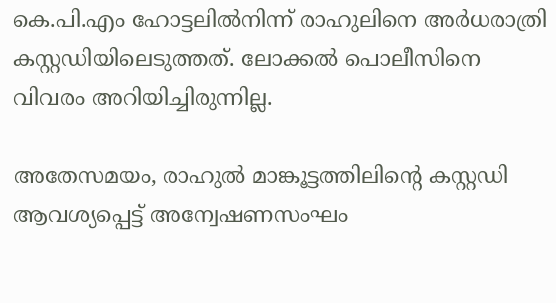കെ.പി.എം ഹോട്ടലിൽനിന്ന് രാഹുലിനെ അർധരാത്രി കസ്റ്റഡിയിലെടുത്തത്. ലോക്കൽ പൊലീസിനെ വിവരം അറിയിച്ചിരുന്നില്ല.

അതേസമയം, രാഹുല്‍ മാങ്കൂട്ടത്തിലിന്റെ കസ്റ്റഡി ആവശ്യപ്പെട്ട് അന്വേഷണസംഘം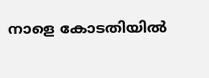നാളെ കോടതിയിൽ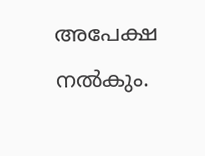അപേക്ഷ നല്‍കും.